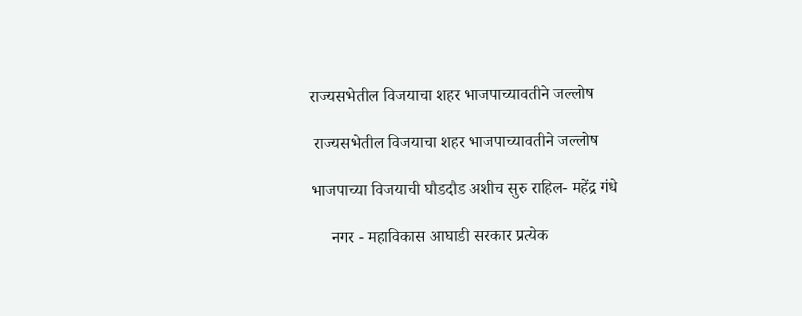राज्यसभेतील विजयाचा शहर भाजपाच्यावतीने जल्लोष

 राज्यसभेतील विजयाचा शहर भाजपाच्यावतीने जल्लोष

भाजपाच्या विजयाची घौडदौड अशीच सुरु राहिल- महेंद्र गंधे

     नगर - महाविकास आघाडी सरकार प्रत्येक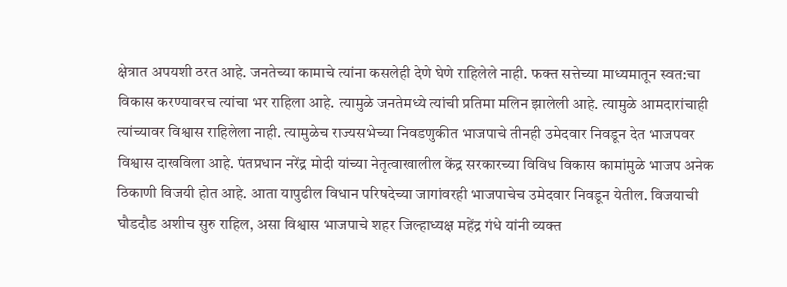क्षेत्रात अपयशी ठरत आहे. जनतेच्या कामाचे त्यांना कसलेही देणे घेणे राहिलेले नाही. फक्त सत्तेच्या माध्यमातून स्वत:चा विकास करण्यावरच त्यांचा भर राहिला आहे. त्यामुळे जनतेमध्ये त्यांची प्रतिमा मलिन झालेली आहे. त्यामुळे आमदारांचाही त्यांच्यावर विश्वास राहिलेला नाही. त्यामुळेच राज्यसभेच्या निवडणुकीत भाजपाचे तीनही उमेदवार निवडून देत भाजपवर विश्वास दाखविला आहे. पंतप्रधान नरेंद्र मोदी यांच्या नेतृत्वाखालील केंद्र सरकारच्या विविध विकास कामांमुळे भाजप अनेक ठिकाणी विजयी होत आहे. आता यापुढील विधान परिषदेच्या जागांवरही भाजपाचेच उमेदवार निवडून येतील. विजयाची घौडदौड अशीच सुरु राहिल, असा विश्वास भाजपाचे शहर जिल्हाध्यक्ष महेंद्र गंधे यांनी व्यक्त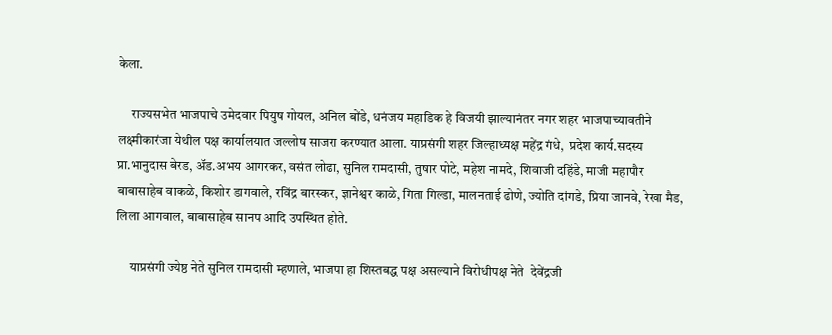केला.

     राज्यसभेत भाजपाचे उमेदवार पियुष गोयल, अनिल बोंडे, धनंजय महाडिक हे विजयी झाल्यानंतर नगर शहर भाजपाच्यावतीने लक्ष्मीकारंजा येथील पक्ष कार्यालयात जल्लोष साजरा करण्यात आला. याप्रसंगी शहर जिल्हाध्यक्ष महेंद्र गंधे,  प्रदेश कार्य.सदस्य प्रा.भानुदास बेरड, अ‍ॅड.अभय आगरकर, वसंत लोढा, सुनिल रामदासी, तुषार पोटे, महेश नामदे, शिवाजी दहिंडे, माजी महापौर बाबासाहेब वाकळे, किशोर डागवाले, रविंद्र बारस्कर, ज्ञानेश्वर काळे, गिता गिल्डा, मालनताई ढोणे, ज्योति दांगडे, प्रिया जानवे, रेखा मैड, लिला आगवाल, बाबासाहेब सानप आदि उपस्थित होते.

     याप्रसंगी ज्येष्ठ नेते सुनिल रामदासी म्हणाले, भाजपा हा शिस्तबद्ध पक्ष असल्याने विरोधीपक्ष नेते  देवेंद्रजी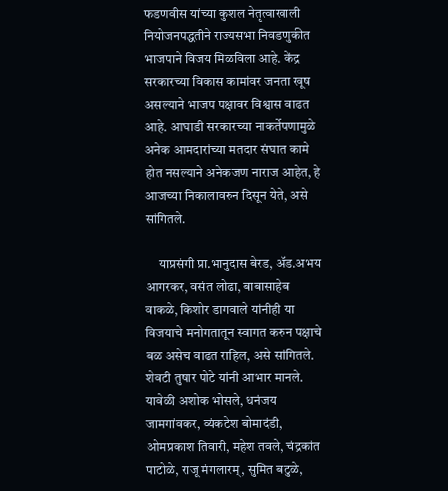फडणवीस यांच्या कुशल नेतृत्वाखाली नियोजनपद्धतीने राज्यसभा निवडणुकीत भाजपाने विजय मिळविला आहे. केंद्र सरकारच्या विकास कामांवर जनता खूष असल्याने भाजप पक्षावर विश्वास वाढत आहे. आघाडी सरकारच्या नाकर्तेपणामुळे अनेक आमदारांच्या मतदार संघात कामे होत नसल्याने अनेकजण नाराज आहेत, हे आजच्या निकालावरुन दिसून येते, असे सांगितले.

     याप्रसंगी प्रा.भानुदास बेरड, अ‍ॅड.अभय आगरकर, वसंत लोढा, बाबासाहेब वाकळे, किशोर डागवाले यांनीही या विजयाचे मनोगतातून स्वागत करुन पक्षाचे बळ असेच वाढत राहिल, असे सांगितले. शेवटी तुषार पोटे यांनी आभार मानले. यावेळी अशोक भोसले, धनंजय जामगांवकर, व्यंकटेश बोमादंडी, ओमप्रकाश तिवारी, महेश तवले, चंद्रकांत पाटोळे, राजू मंगलारम्, सुमित बटुळे,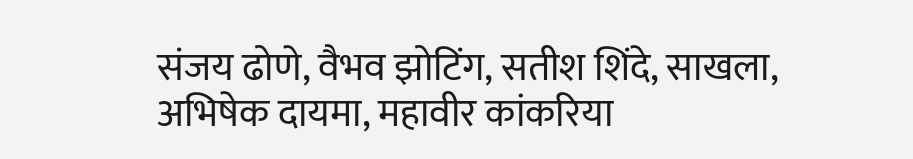संजय ढोणे, वैभव झोटिंग, सतीश शिंदे, साखला, अभिषेक दायमा, महावीर कांकरिया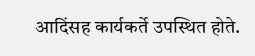आदिंसह कार्यकर्ते उपस्थित होते.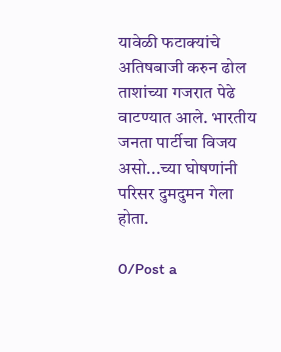यावेळी फटाक्यांचे अतिषबाजी करुन ढोल ताशांच्या गजरात पेढे वाटण्यात आले. भारतीय जनता पार्टीचा विजय असो...च्या घोषणांनी परिसर दुमदुमन गेला होता.

0/Post a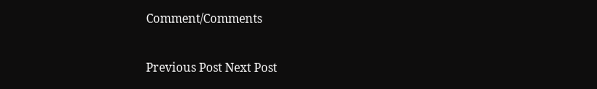Comment/Comments

Previous Post Next Post